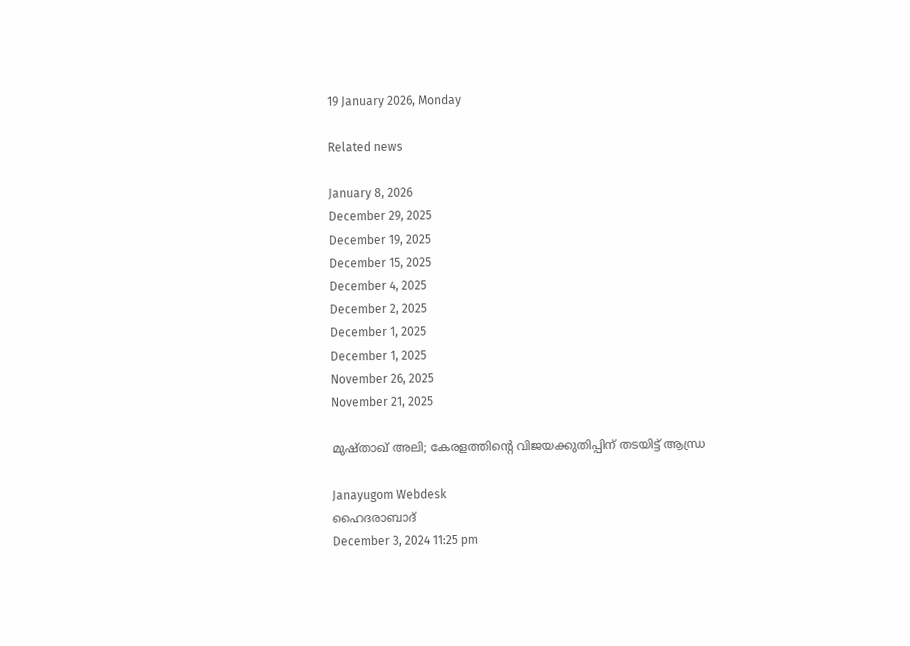19 January 2026, Monday

Related news

January 8, 2026
December 29, 2025
December 19, 2025
December 15, 2025
December 4, 2025
December 2, 2025
December 1, 2025
December 1, 2025
November 26, 2025
November 21, 2025

മുഷ്താഖ് അലി; കേരളത്തിന്റെ വിജയക്കുതിപ്പിന് തടയിട്ട് ആന്ധ്ര

Janayugom Webdesk
ഹൈദരാബാദ്
December 3, 2024 11:25 pm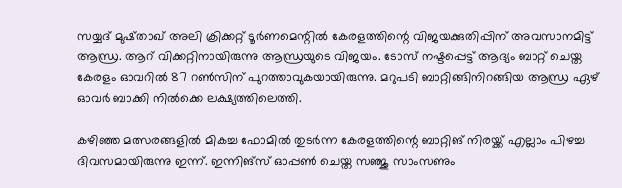സയ്യദ് മുഷ്താഖ് അലി ക്രിക്കറ്റ് ടൂർണമെന്റിൽ കേരളത്തിന്റെ വിജയക്കുതിപ്പിന് അവസാനമിട്ട് ആന്ധ്ര. ആറ് വിക്കറ്റിനായിരുന്നു ആന്ധ്രയുടെ വിജയം. ടോസ് നഷ്ടപ്പെട്ട് ആദ്യം ബാറ്റ് ചെയ്ത കേരളം ഓവറിൽ 87 റൺസിന് പുറത്താവുകയായിരുന്നു. മറുപടി ബാറ്റിങ്ങിനിറങ്ങിയ ആന്ധ്ര ഏഴ് ഓവർ ബാക്കി നില്‍ക്കെ ലക്ഷ്യത്തിലെത്തി.

കഴിഞ്ഞ മത്സരങ്ങളിൽ മികച്ച ഫോമിൽ തുടർന്ന കേരളത്തിന്റെ ബാറ്റിങ് നിരയ്ക്ക് എല്ലാം പിഴച്ച ദിവസമായിരുന്നു ഇന്ന്. ഇന്നിങ്സ് ഓപ്പൺ ചെയ്ത സഞ്ജു സാംസണും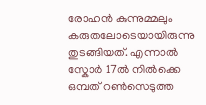രോഹൻ കുന്നുമ്മലും കരുതലോടെയായിരുന്നു തുടങ്ങിയത്. എന്നാൽ സ്കോർ 17ൽ നില്‍ക്കെ ഒമ്പത് റൺസെടുത്ത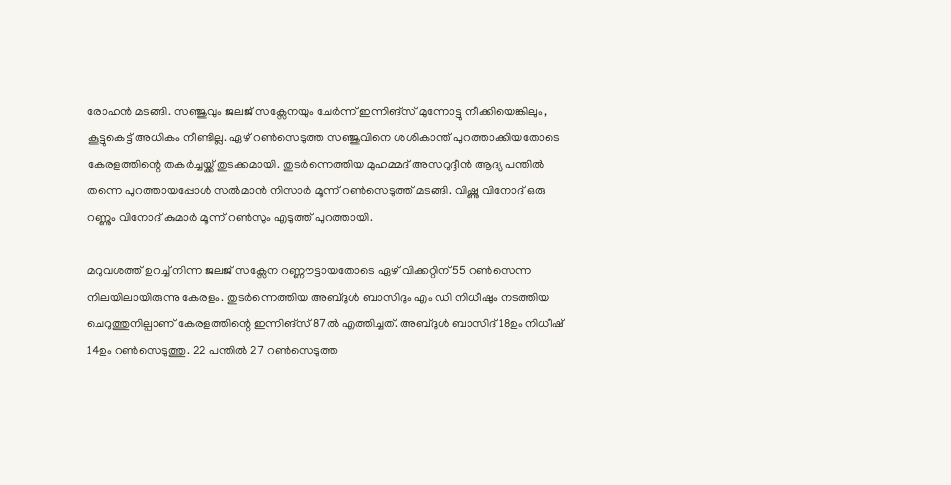രോഹൻ മടങ്ങി. സഞ്ജുവും ജലജ് സക്സേനയും ചേർന്ന് ഇന്നിങ്സ് മുന്നോട്ടു നീക്കിയെങ്കിലും, കൂട്ടുകെട്ട് അധികം നീണ്ടില്ല. ഏഴ് റൺസെടുത്ത സഞ്ജുവിനെ ശശികാന്ത് പുറത്താക്കിയതോടെ കേരളത്തിന്റെ തകർച്ചയ്ക്ക് തുടക്കമായി. തുടർന്നെത്തിയ മുഹമ്മദ് അസറുദ്ദീൻ ആദ്യ പന്തിൽ തന്നെ പുറത്തായപ്പോൾ സൽമാൻ നിസാർ മൂന്ന് റൺസെടുത്ത് മടങ്ങി. വിഷ്ണു വിനോദ് ഒരു റണ്ണും വിനോദ് കുമാർ മൂന്ന് റൺസും എടുത്ത് പുറത്തായി.

മറുവശത്ത് ഉറച്ച് നിന്ന ജലജ് സക്സേന റണ്ണൗട്ടായതോടെ ഏഴ് വിക്കറ്റിന് 55 റൺസെന്ന നിലയിലായിരുന്നു കേരളം. തുടർന്നെത്തിയ അബ്ദുൾ ബാസിദും എം ഡി നിധീഷും നടത്തിയ ചെറുത്തുനില്പാണ് കേരളത്തിന്റെ ഇന്നിങ്സ് 87ൽ എത്തിച്ചത്. അബ്ദുൾ ബാസിദ് 18ഉം നിധീഷ് 14ഉം റൺസെടുത്തു. 22 പന്തിൽ 27 റൺസെടുത്ത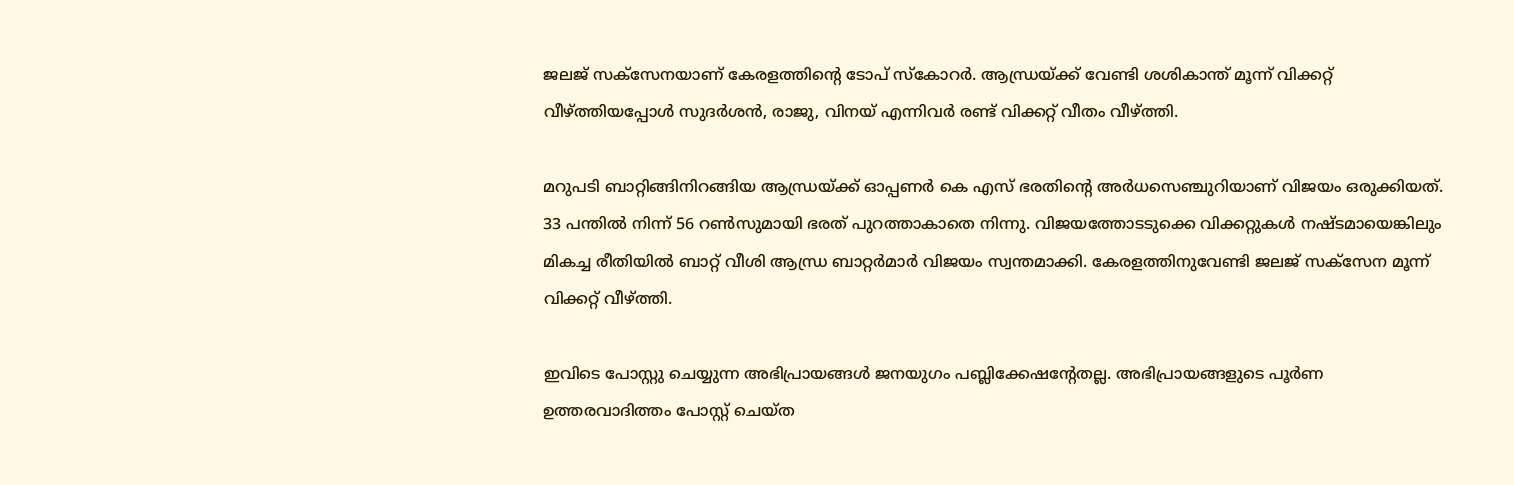ജലജ് സക്സേനയാണ് കേരളത്തിന്റെ ടോപ് സ്കോറർ. ആന്ധ്രയ്ക്ക് വേണ്ടി ശശികാന്ത് മൂന്ന് വിക്കറ്റ് വീഴ്ത്തിയപ്പോൾ സുദർശൻ, രാജു, വിനയ് എന്നിവർ രണ്ട് വിക്കറ്റ് വീതം വീഴ്ത്തി.

മറുപടി ബാറ്റിങ്ങിനിറങ്ങിയ ആന്ധ്രയ്ക്ക് ഓപ്പണർ കെ എസ് ഭരതിന്റെ അർധസെഞ്ചുറിയാണ് വിജയം ഒരുക്കിയത്. 33 പന്തിൽ നിന്ന് 56 റൺസുമായി ഭരത് പുറത്താകാതെ നിന്നു. വിജയത്തോടടുക്കെ വിക്കറ്റുകൾ നഷ്ടമായെങ്കിലും മികച്ച രീതിയില്‍ ബാറ്റ് വീശി ആന്ധ്ര ബാറ്റർമാർ വിജയം സ്വന്തമാക്കി. കേരളത്തിനുവേണ്ടി ജലജ് സക്സേന മൂന്ന് വിക്കറ്റ് വീഴ്ത്തി.

ഇവിടെ പോസ്റ്റു ചെയ്യുന്ന അഭിപ്രായങ്ങള്‍ ജനയുഗം പബ്ലിക്കേഷന്റേതല്ല. അഭിപ്രായങ്ങളുടെ പൂര്‍ണ ഉത്തരവാദിത്തം പോസ്റ്റ് ചെയ്ത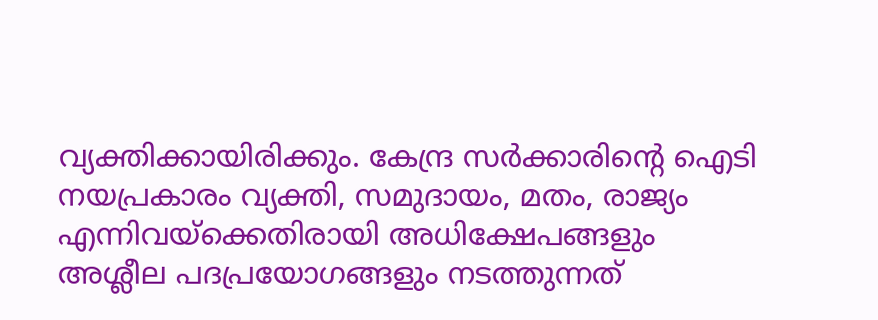വ്യക്തിക്കായിരിക്കും. കേന്ദ്ര സര്‍ക്കാരിന്റെ ഐടി നയപ്രകാരം വ്യക്തി, സമുദായം, മതം, രാജ്യം എന്നിവയ്‌ക്കെതിരായി അധിക്ഷേപങ്ങളും അശ്ലീല പദപ്രയോഗങ്ങളും നടത്തുന്നത്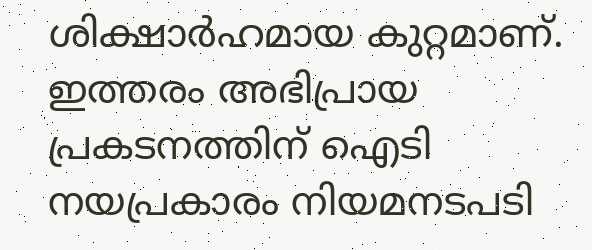ശിക്ഷാര്‍ഹമായ കുറ്റമാണ്. ഇത്തരം അഭിപ്രായ പ്രകടനത്തിന് ഐടി നയപ്രകാരം നിയമനടപടി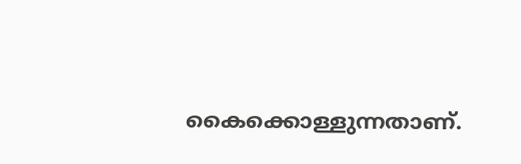കൈക്കൊള്ളുന്നതാണ്.